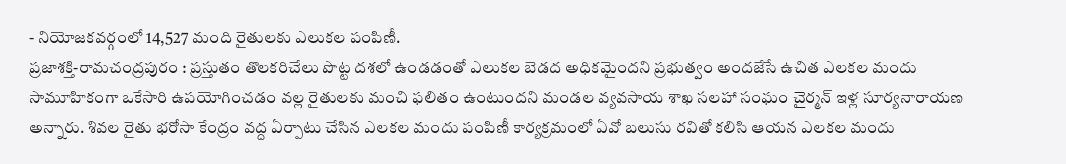- నియోజకవర్గంలో 14,527 మంది రైతులకు ఎలుకల పంపిణీ.
ప్రజాశక్తి-రామచంద్రపురం : ప్రస్తుతం తొలకరిచేలు పొట్ట దశలో ఉండడంతో ఎలుకల బెడద అధికమైందని ప్రభుత్వం అందజేసే ఉచిత ఎలకల మందు సామూహికంగా ఒకేసారి ఉపయోగించడం వల్ల రైతులకు మంచి ఫలితం ఉంటుందని మండల వ్యవసాయ శాఖ సలహా సంఘం చైర్మన్ ఇళ్ల సూర్యనారాయణ అన్నారు. శివల రైతు భరోసా కేంద్రం వద్ద ఏర్పాటు చేసిన ఎలకల మందు పంపిణీ కార్యక్రమంలో ఏవో బలుసు రవితో కలిసి ఆయన ఎలకల మందు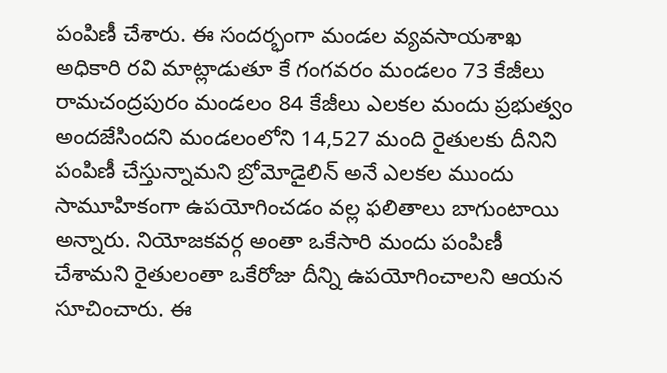పంపిణీ చేశారు. ఈ సందర్భంగా మండల వ్యవసాయశాఖ అధికారి రవి మాట్లాడుతూ కే గంగవరం మండలం 73 కేజీలు రామచంద్రపురం మండలం 84 కేజీలు ఎలకల మందు ప్రభుత్వం అందజేసిందని మండలంలోని 14,527 మంది రైతులకు దీనిని పంపిణీ చేస్తున్నామని బ్రోమోడైలిన్ అనే ఎలకల ముందు సామూహికంగా ఉపయోగించడం వల్ల ఫలితాలు బాగుంటాయి అన్నారు. నియోజకవర్గ అంతా ఒకేసారి మందు పంపిణీ చేశామని రైతులంతా ఒకేరోజు దీన్ని ఉపయోగించాలని ఆయన సూచించారు. ఈ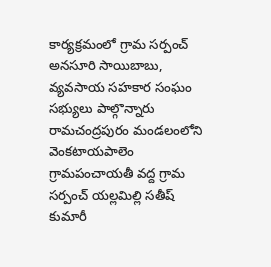కార్యక్రమంలో గ్రామ సర్పంచ్ అనసూరి సాయిబాబు, వ్యవసాయ సహకార సంఘం సభ్యులు పాల్గొన్నారు రామచంద్రపురం మండలంలోని వెంకటాయపాలెం గ్రామపంచాయతీ వద్ద గ్రామ సర్పంచ్ యల్లమిల్లి సతీష్ కుమారీ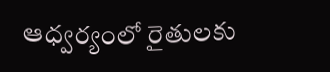ఆధ్వర్యంలో రైతులకు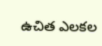ఉచిత ఎలకల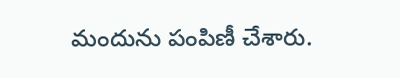మందును పంపిణీ చేశారు.